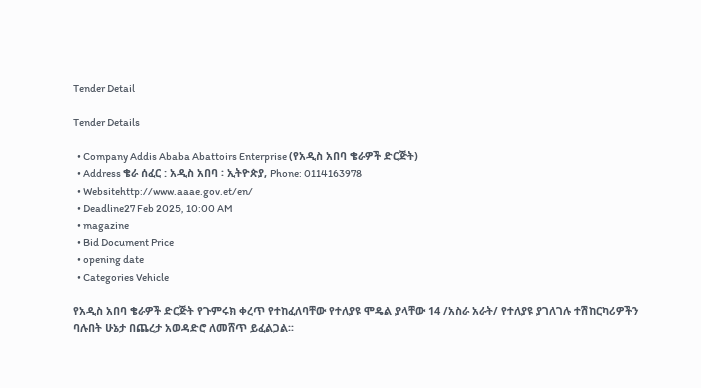Tender Detail

Tender Details

  • Company Addis Ababa Abattoirs Enterprise (የአዲስ አበባ ቄራዎች ድርጅት)
  • Address ቄራ ሰፈር : አዲስ አበባ ፡ ኢትዮጵያ, Phone: 0114163978
  • Websitehttp://www.aaae.gov.et/en/
  • Deadline27 Feb 2025, 10:00 AM
  • magazine
  • Bid Document Price
  • opening date
  • Categories Vehicle

የአዲስ አበባ ቄራዎች ድርጅት የጉምሩክ ቀረጥ የተከፈለባቸው የተለያዩ ሞዴል ያላቸው 14 /አስራ አራት/ የተለያዩ ያገለገሉ ተሽከርካሪዎችን ባሉበት ሁኔታ በጨረታ አወዳድሮ ለመሸጥ ይፈልጋል፡፡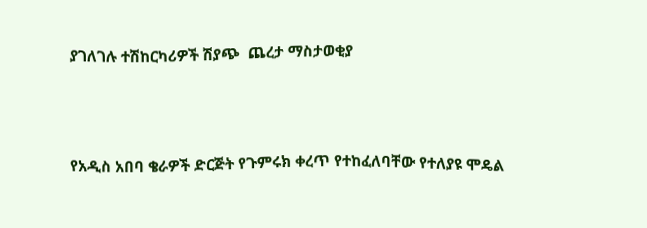ያገለገሉ ተሽከርካሪዎች ሽያጭ  ጨረታ ማስታወቂያ



የአዲስ አበባ ቄራዎች ድርጅት የጉምሩክ ቀረጥ የተከፈለባቸው የተለያዩ ሞዴል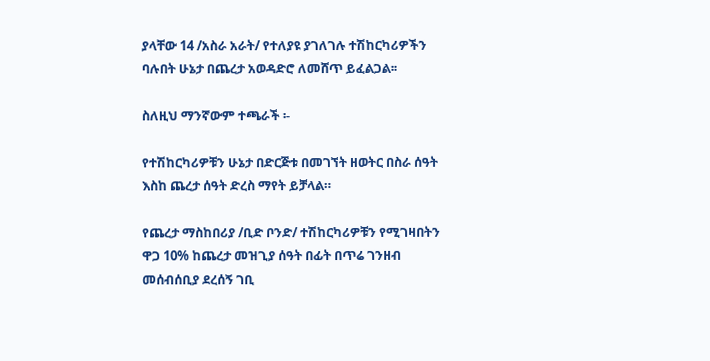ያላቸው 14 /አስራ አራት/ የተለያዩ ያገለገሉ ተሽከርካሪዎችን ባሉበት ሁኔታ በጨረታ አወዳድሮ ለመሸጥ ይፈልጋል፡፡

ስለዚህ ማንኛውም ተጫራች ፡-

የተሽከርካሪዎቹን ሁኔታ በድርጅቱ በመገኘት ዘወትር በስራ ሰዓት እስከ ጨረታ ሰዓት ድረስ ማየት ይቻላል።

የጨረታ ማስከበሪያ /ቢድ ቦንድ/ ተሽከርካሪዎቹን የሚገዛበትን ዋጋ 10% ከጨረታ መዝጊያ ሰዓት በፊት በጥሬ ገንዘብ መሰብሰቢያ ደረሰኝ ገቢ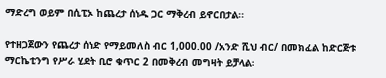ማድረግ ወይም በሲፒኦ ከጨረታ ሰነዱ ጋር ማቅረብ ይኖርበታል፡፡

የተዘጋጀውን የጨረታ ሰነድ የማይመለስ ብር 1,000.00 /አንድ ሺህ ብር/ በመክፈል ከድርጅቱ ማርኬቲንግ የሥራ ሂደት ቢሮ ቁጥር 2 በመቅረብ መግዛት ይቻላል፡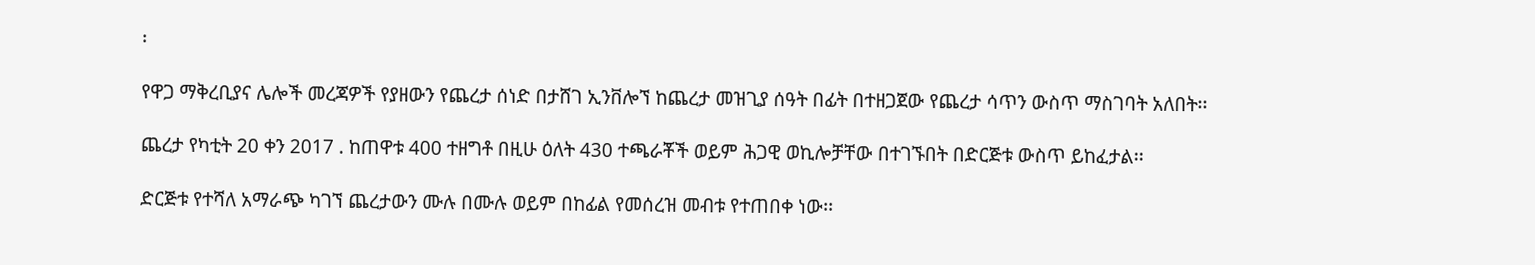፡

የዋጋ ማቅረቢያና ሌሎች መረጃዎች የያዘውን የጨረታ ሰነድ በታሸገ ኢንቨሎኘ ከጨረታ መዝጊያ ሰዓት በፊት በተዘጋጀው የጨረታ ሳጥን ውስጥ ማስገባት አለበት፡፡

ጨረታ የካቲት 20 ቀን 2017 . ከጠዋቱ 400 ተዘግቶ በዚሁ ዕለት 430 ተጫራቾች ወይም ሕጋዊ ወኪሎቻቸው በተገኙበት በድርጅቱ ውስጥ ይከፈታል፡፡

ድርጅቱ የተሻለ አማራጭ ካገኘ ጨረታውን ሙሉ በሙሉ ወይም በከፊል የመሰረዝ መብቱ የተጠበቀ ነው፡፡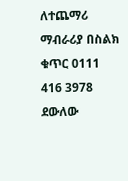ለተጨማሪ ማብራሪያ በስልክ ቁጥር 0111 416 3978 ደውለው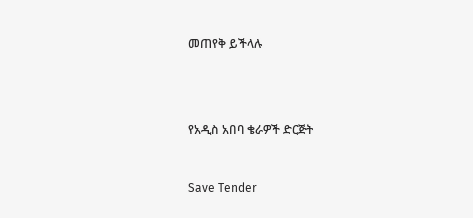መጠየቅ ይችላሉ





የአዲስ አበባ ቄራዎች ድርጅት



Save Tender